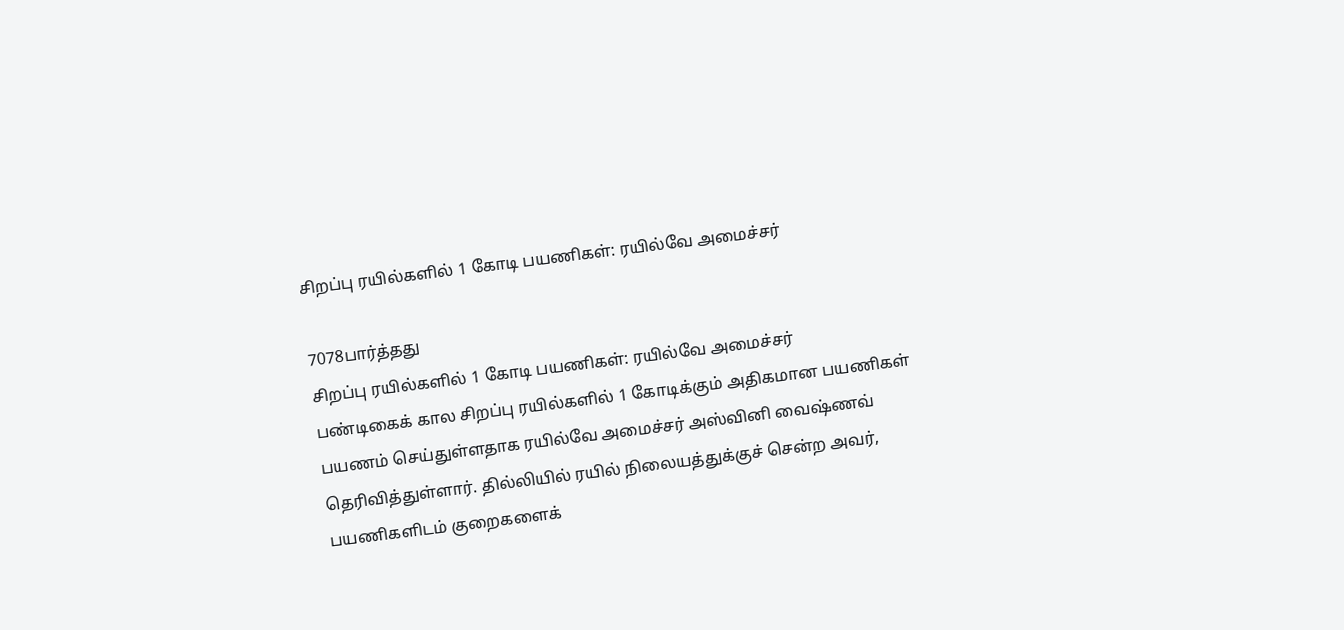சிறப்பு ரயில்களில் 1 கோடி பயணிகள்: ரயில்வே அமைச்சர்

7078பார்த்தது
சிறப்பு ரயில்களில் 1 கோடி பயணிகள்: ரயில்வே அமைச்சர்
பண்டிகைக் கால சிறப்பு ரயில்களில் 1 கோடிக்கும் அதிகமான பயணிகள் பயணம் செய்துள்ளதாக ரயில்வே அமைச்சர் அஸ்வினி வைஷ்ணவ் தெரிவித்துள்ளார். தில்லியில் ரயில் நிலையத்துக்குச் சென்ற அவர், பயணிகளிடம் குறைகளைக்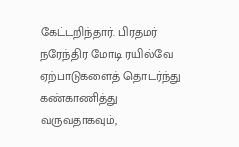கேட்டறிந்தார். பிரதமர் நரேந்திர மோடி ரயில்வே ஏற்பாடுகளைத் தொடர்ந்து கண்காணித்து வருவதாகவும்,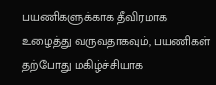பயணிகளுக்காக தீவிரமாக உழைத்து வருவதாகவும், பயணிகள் தற்போது மகிழ்ச்சியாக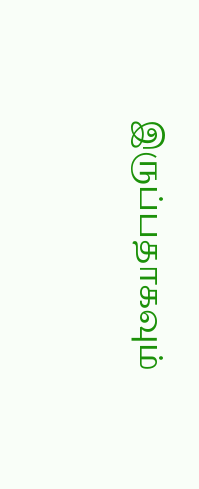இருப்பதாகவும்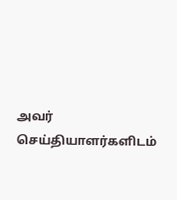அவர் செய்தியாளர்களிடம்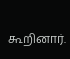கூறினார்.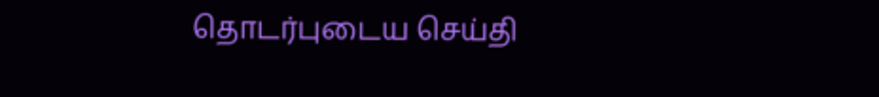தொடர்புடைய செய்தி